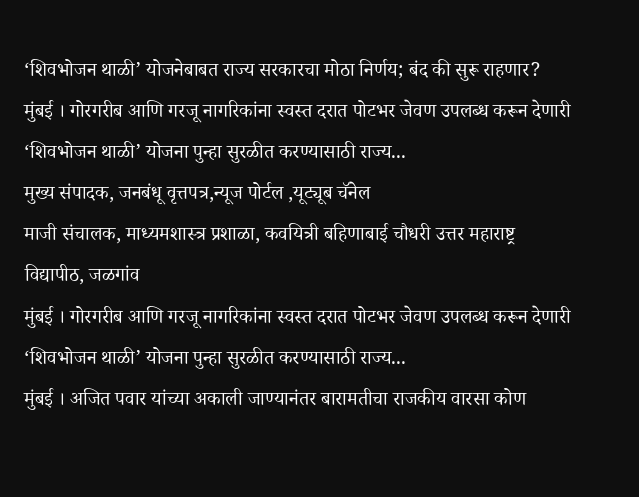‘शिवभोजन थाळी’ योजनेबाबत राज्य सरकारचा मोठा निर्णय; बंद की सुरू राहणार?
मुंबई । गोरगरीब आणि गरजू नागरिकांना स्वस्त दरात पोटभर जेवण उपलब्ध करून देणारी ‘शिवभोजन थाळी’ योजना पुन्हा सुरळीत करण्यासाठी राज्य...
मुख्य संपादक, जनबंधू वृत्तपत्र,न्यूज पोर्टल ,यूट्यूब चॅनेल
माजी संचालक, माध्यमशास्त्र प्रशाळा, कवयित्री बहिणाबाई चौधरी उत्तर महाराष्ट्र विद्यापीठ, जळगांव
मुंबई । गोरगरीब आणि गरजू नागरिकांना स्वस्त दरात पोटभर जेवण उपलब्ध करून देणारी ‘शिवभोजन थाळी’ योजना पुन्हा सुरळीत करण्यासाठी राज्य...
मुंबई । अजित पवार यांच्या अकाली जाण्यानंतर बारामतीचा राजकीय वारसा कोण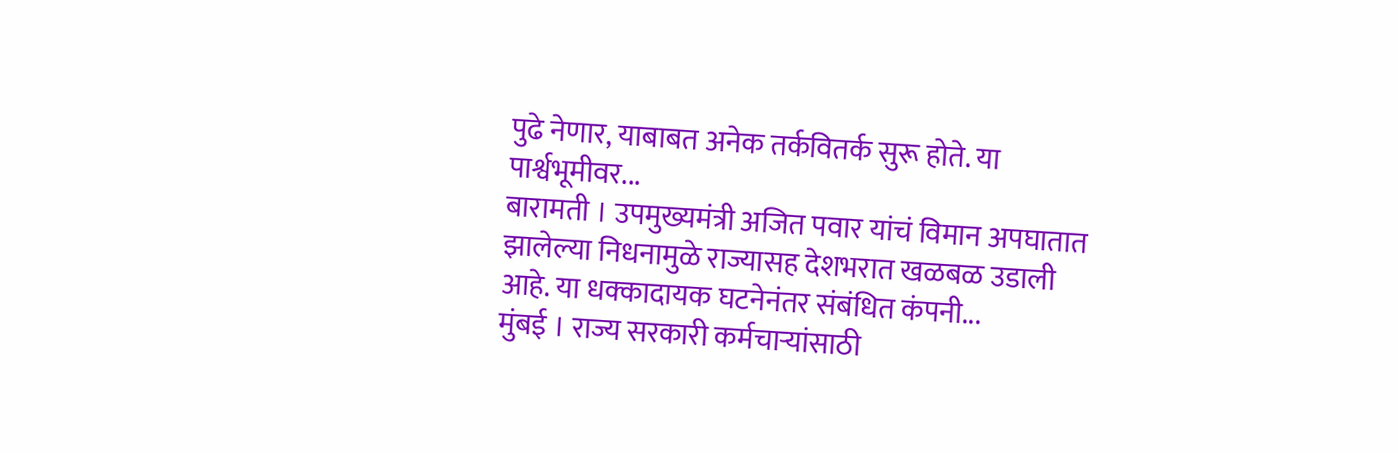पुढे नेणार, याबाबत अनेक तर्कवितर्क सुरू होते. या पार्श्वभूमीवर...
बारामती । उपमुख्यमंत्री अजित पवार यांचं विमान अपघातात झालेल्या निधनामुळे राज्यासह देशभरात खळबळ उडाली आहे. या धक्कादायक घटनेनंतर संबंधित कंपनी...
मुंबई । राज्य सरकारी कर्मचाऱ्यांसाठी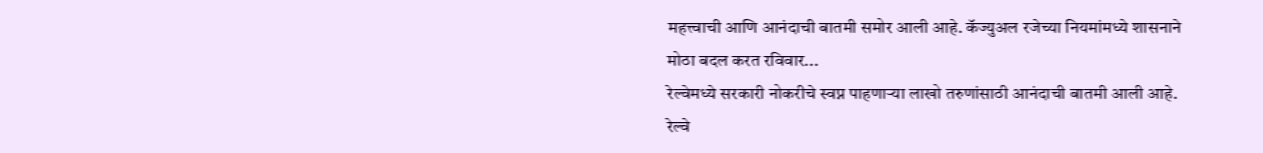महत्त्वाची आणि आनंदाची बातमी समोर आली आहे. कॅज्युअल रजेच्या नियमांमध्ये शासनाने मोठा बदल करत रविवार...
रेल्वेमध्ये सरकारी नोकरीचे स्वप्न पाहणाऱ्या लाखो तरुणांसाठी आनंदाची बातमी आली आहे. रेल्वे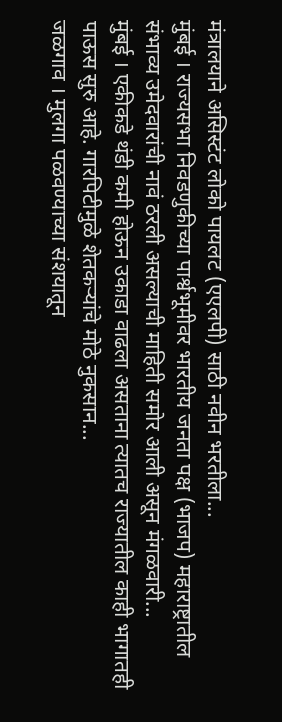मंत्रालयाने असिस्टंट लोको पायलट (एएलपी) साठी नवीन भरतीला...
मुंबई । राज्यसभा निवडणुकीच्या पार्श्वभूमीवर भारतीय जनता पक्ष (भाजप) महाराष्ट्रातील संभाव्य उमेदवारांची नावं ठरली असल्याची माहिती समोर आली असून मंगळवारी...
मुंबई । एकीकडे थंडी कमी होऊन उकाडा वाढला असताना त्यातच राज्यातील काही भागातही पाऊस सुरु आहे. गारपिटीमुळे शेतकऱ्यांचे मोठे नुकसान...
जळगाव । मुलगा पळवण्याच्या संशयातून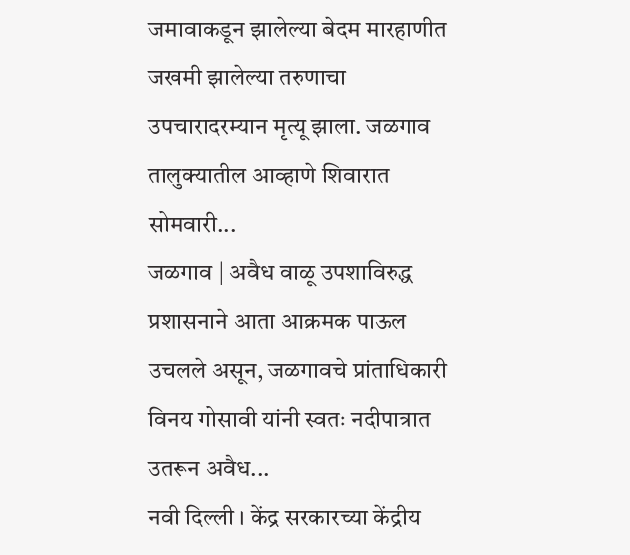जमावाकडून झालेल्या बेदम मारहाणीत जखमी झालेल्या तरुणाचा उपचारादरम्यान मृत्यू झाला. जळगाव तालुक्यातील आव्हाणे शिवारात सोमवारी...
जळगाव | अवैध वाळू उपशाविरुद्ध प्रशासनाने आता आक्रमक पाऊल उचलले असून, जळगावचे प्रांताधिकारी विनय गोसावी यांनी स्वतः नदीपात्रात उतरून अवैध...
नवी दिल्ली । केंद्र सरकारच्या केंद्रीय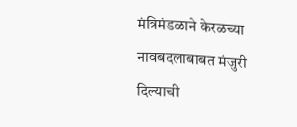मंत्रिमंडळाने केरळच्या नावबदलाबाबत मंजुरी दिल्याची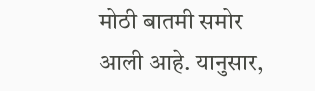मोठी बातमी समोर आली आहे. यानुसार,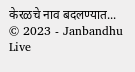केरळचे नाव बदलण्यात...
© 2023 - Janbandhu Live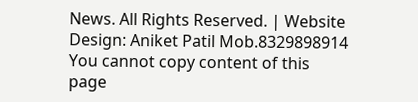News. All Rights Reserved. | Website Design: Aniket Patil Mob.8329898914
You cannot copy content of this page